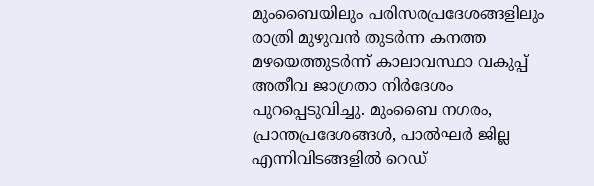മുംബൈയിലും പരിസരപ്രദേശങ്ങളിലും രാത്രി മുഴുവൻ തുടർന്ന കനത്ത മഴയെത്തുടർന്ന് കാലാവസ്ഥാ വകുപ്പ് അതീവ ജാഗ്രതാ നിർദേശം പുറപ്പെടുവിച്ചു. മുംബൈ നഗരം, പ്രാന്തപ്രദേശങ്ങൾ, പാൽഘർ ജില്ല എന്നിവിടങ്ങളിൽ റെഡ്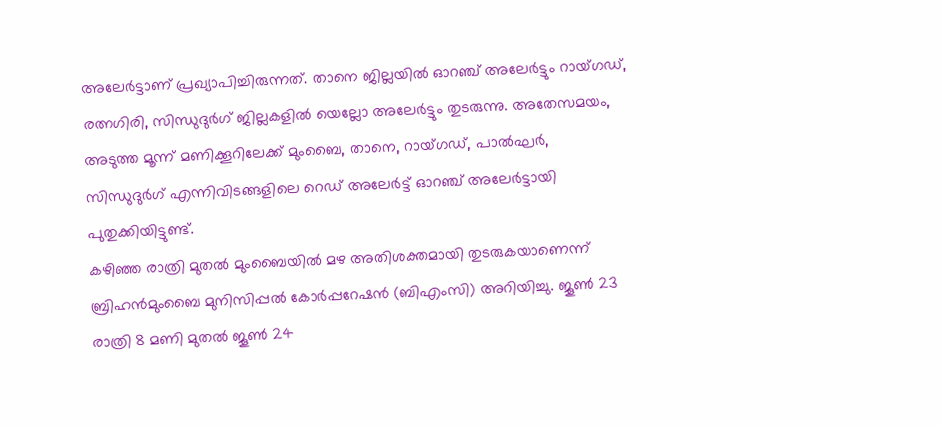അലേർട്ടാണ് പ്രഖ്യാപിച്ചിരുന്നത്. താനെ ജില്ലയിൽ ഓറഞ്ച് അലേർട്ടും റായ്ഗഡ്, രത്നഗിരി, സിന്ധുദുർഗ് ജില്ലകളിൽ യെല്ലോ അലേർട്ടും തുടരുന്നു. അതേസമയം, അടുത്ത മൂന്ന് മണിക്കൂറിലേക്ക് മുംബൈ, താനെ, റായ്ഗഡ്, പാൽഘർ, സിന്ധുദുർഗ് എന്നിവിടങ്ങളിലെ റെഡ് അലേർട്ട് ഓറഞ്ച് അലേർട്ടായി പുതുക്കിയിട്ടുണ്ട്.
കഴിഞ്ഞ രാത്രി മുതൽ മുംബൈയിൽ മഴ അതിശക്തമായി തുടരുകയാണെന്ന് ബ്രിഹൻമുംബൈ മുനിസിപ്പൽ കോർപ്പറേഷൻ (ബിഎംസി) അറിയിച്ചു. ജൂൺ 23 രാത്രി 8 മണി മുതൽ ജൂൺ 24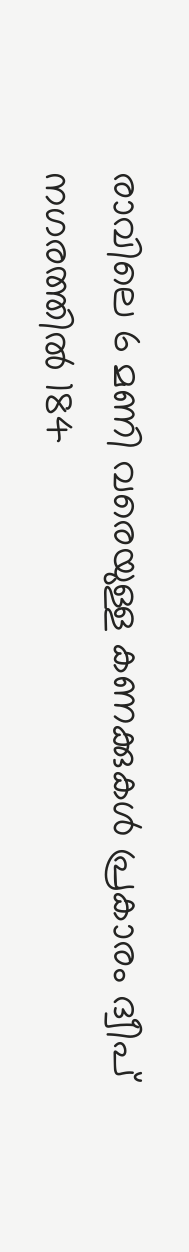രാവിലെ 6 മണി വരെയുള്ള കണക്കുകൾ പ്രകാരം ദ്വീപ് നഗരത്തിൽ 184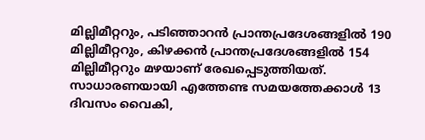മില്ലിമീറ്ററും, പടിഞ്ഞാറൻ പ്രാന്തപ്രദേശങ്ങളിൽ 190 മില്ലിമീറ്ററും, കിഴക്കൻ പ്രാന്തപ്രദേശങ്ങളിൽ 154 മില്ലിമീറ്ററും മഴയാണ് രേഖപ്പെടുത്തിയത്. സാധാരണയായി എത്തേണ്ട സമയത്തേക്കാൾ 13 ദിവസം വൈകി,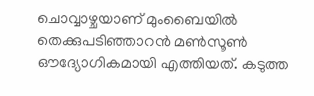ചൊവ്വാഴ്ചയാണ് മുംബൈയിൽ തെക്കുപടിഞ്ഞാറൻ മൺസൂൺ ഔദ്യോഗികമായി എത്തിയത്. കടുത്ത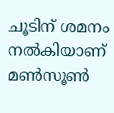ചൂടിന് ശമനം നൽകിയാണ് മൺസൂൺ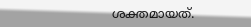ശക്തമായത്.